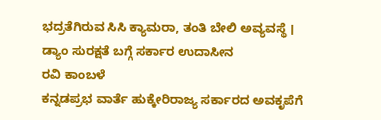ಭದ್ರತೆಗಿರುವ ಸಿಸಿ ಕ್ಯಾಮರಾ, ತಂತಿ ಬೇಲಿ ಅವ್ಯವಸ್ಥೆ । ಡ್ಯಾಂ ಸುರಕ್ಷತೆ ಬಗ್ಗೆ ಸರ್ಕಾರ ಉದಾಸೀನ
ರವಿ ಕಾಂಬಳೆ
ಕನ್ನಡಪ್ರಭ ವಾರ್ತೆ ಹುಕ್ಕೇರಿರಾಜ್ಯ ಸರ್ಕಾರದ ಅವಕೃಪೆಗೆ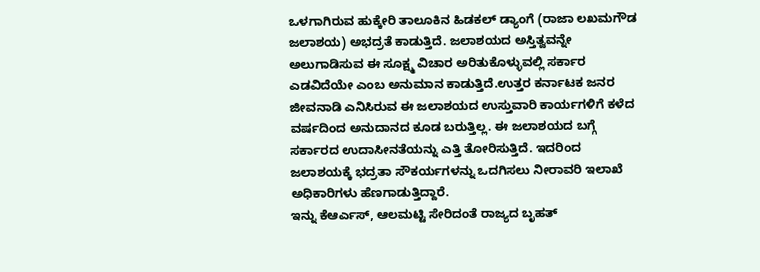ಒಳಗಾಗಿರುವ ಹುಕ್ಕೇರಿ ತಾಲೂಕಿನ ಹಿಡಕಲ್ ಡ್ಯಾಂಗೆ (ರಾಜಾ ಲಖಮಗೌಡ ಜಲಾಶಯ) ಅಭದ್ರತೆ ಕಾಡುತ್ತಿದೆ. ಜಲಾಶಯದ ಅಸ್ತಿತ್ವವನ್ನೇ ಅಲುಗಾಡಿಸುವ ಈ ಸೂಕ್ಷ್ಮ ವಿಚಾರ ಅರಿತುಕೊಳ್ಳುವಲ್ಲಿ ಸರ್ಕಾರ ಎಡವಿದೆಯೇ ಎಂಬ ಅನುಮಾನ ಕಾಡುತ್ತಿದೆ.ಉತ್ತರ ಕರ್ನಾಟಕ ಜನರ ಜೀವನಾಡಿ ಎನಿಸಿರುವ ಈ ಜಲಾಶಯದ ಉಸ್ತುವಾರಿ ಕಾರ್ಯಗಳಿಗೆ ಕಳೆದ ವರ್ಷದಿಂದ ಅನುದಾನದ ಕೂಡ ಬರುತ್ತಿಲ್ಲ. ಈ ಜಲಾಶಯದ ಬಗ್ಗೆ ಸರ್ಕಾರದ ಉದಾಸೀನತೆಯನ್ನು ಎತ್ತಿ ತೋರಿಸುತ್ತಿದೆ. ಇದರಿಂದ ಜಲಾಶಯಕ್ಕೆ ಭದ್ರತಾ ಸೌಕರ್ಯಗಳನ್ನು ಒದಗಿಸಲು ನೀರಾವರಿ ಇಲಾಖೆ ಅಧಿಕಾರಿಗಳು ಹೆಣಗಾಡುತ್ತಿದ್ದಾರೆ.
ಇನ್ನು ಕೆಆರ್ಎಸ್, ಆಲಮಟ್ಟಿ ಸೇರಿದಂತೆ ರಾಜ್ಯದ ಬೃಹತ್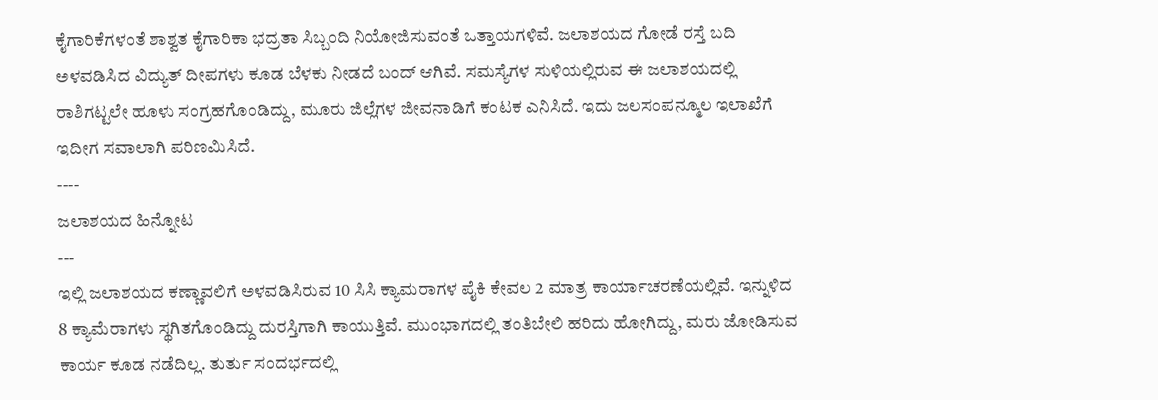ಕೈಗಾರಿಕೆಗಳಂತೆ ಶಾಶ್ವತ ಕೈಗಾರಿಕಾ ಭದ್ರತಾ ಸಿಬ್ಬಂದಿ ನಿಯೋಜಿಸುವಂತೆ ಒತ್ತಾಯಗಳಿವೆ. ಜಲಾಶಯದ ಗೋಡೆ ರಸ್ತೆ ಬದಿ ಅಳವಡಿಸಿದ ವಿದ್ಯುತ್ ದೀಪಗಳು ಕೂಡ ಬೆಳಕು ನೀಡದೆ ಬಂದ್ ಆಗಿವೆ. ಸಮಸ್ಯೆಗಳ ಸುಳಿಯಲ್ಲಿರುವ ಈ ಜಲಾಶಯದಲ್ಲಿ ರಾಶಿಗಟ್ಟಲೇ ಹೂಳು ಸಂಗ್ರಹಗೊಂಡಿದ್ದು, ಮೂರು ಜಿಲ್ಲೆಗಳ ಜೀವನಾಡಿಗೆ ಕಂಟಕ ಎನಿಸಿದೆ. ಇದು ಜಲಸಂಪನ್ಮೂಲ ಇಲಾಖೆಗೆ ಇದೀಗ ಸವಾಲಾಗಿ ಪರಿಣಮಿಸಿದೆ.
----
ಜಲಾಶಯದ ಹಿನ್ನೋಟ
---
ಇಲ್ಲಿ ಜಲಾಶಯದ ಕಣ್ಣಾವಲಿಗೆ ಅಳವಡಿಸಿರುವ 10 ಸಿಸಿ ಕ್ಯಾಮರಾಗಳ ಪೈಕಿ ಕೇವಲ 2 ಮಾತ್ರ ಕಾರ್ಯಾಚರಣೆಯಲ್ಲಿವೆ. ಇನ್ನುಳಿದ 8 ಕ್ಯಾಮೆರಾಗಳು ಸ್ಥಗಿತಗೊಂಡಿದ್ದು ದುರಸ್ತಿಗಾಗಿ ಕಾಯುತ್ತಿವೆ. ಮುಂಭಾಗದಲ್ಲಿ ತಂತಿಬೇಲಿ ಹರಿದು ಹೋಗಿದ್ದು, ಮರು ಜೋಡಿಸುವ ಕಾರ್ಯ ಕೂಡ ನಡೆದಿಲ್ಲ. ತುರ್ತು ಸಂದರ್ಭದಲ್ಲಿ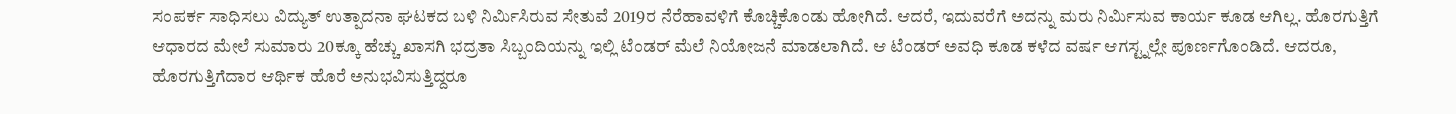ಸಂಪರ್ಕ ಸಾಧಿಸಲು ವಿದ್ಯುತ್ ಉತ್ಪಾದನಾ ಘಟಕದ ಬಳಿ ನಿರ್ಮಿಸಿರುವ ಸೇತುವೆ 2019ರ ನೆರೆಹಾವಳಿಗೆ ಕೊಚ್ಚಿಕೊಂಡು ಹೋಗಿದೆ. ಆದರೆ, ಇದುವರೆಗೆ ಅದನ್ನು ಮರು ನಿರ್ಮಿಸುವ ಕಾರ್ಯ ಕೂಡ ಆಗಿಲ್ಲ. ಹೊರಗುತ್ತಿಗೆ ಆಧಾರದ ಮೇಲೆ ಸುಮಾರು 20ಕ್ಕೂ ಹೆಚ್ಚು ಖಾಸಗಿ ಭದ್ರತಾ ಸಿಬ್ಬಂದಿಯನ್ನು ಇಲ್ಲಿ ಟೆಂಡರ್ ಮೆಲೆ ನಿಯೋಜನೆ ಮಾಡಲಾಗಿದೆ. ಆ ಟೆಂಡರ್ ಅವಧಿ ಕೂಡ ಕಳೆದ ವರ್ಷ ಆಗಸ್ಟ್ನಲ್ಲೇ ಪೂರ್ಣಗೊಂಡಿದೆ. ಆದರೂ, ಹೊರಗುತ್ತಿಗೆದಾರ ಆರ್ಥಿಕ ಹೊರೆ ಅನುಭವಿಸುತ್ತಿದ್ದರೂ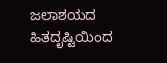ಜಲಾಶಯದ ಹಿತದೃಷ್ಟಿಯಿಂದ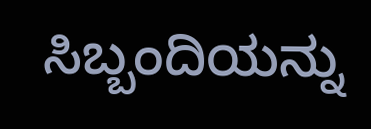ಸಿಬ್ಬಂದಿಯನ್ನು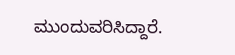ಮುಂದುವರಿಸಿದ್ದಾರೆ.